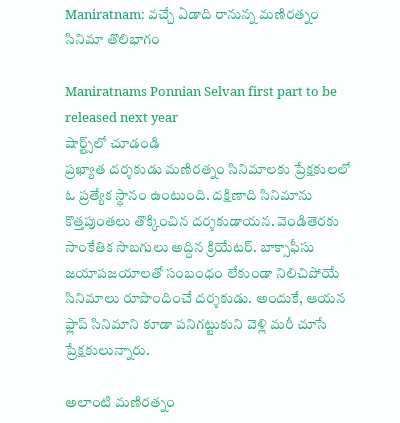Maniratnam: వచ్చే ఏడాది రానున్న మణిరత్నం సినిమా తొలిభాగం

Maniratnams Ponnian Selvan first part to be released next year
షార్ట్స్‌లో చూడండి
ప్రఖ్యాత దర్శకుడు మణిరత్నం సినిమాలకు ప్రేక్షకులలో ఓ ప్రత్యేక స్థానం ఉంటుంది. దక్షిణాది సినిమాను కొత్తపుంతలు తొక్కించిన దర్శకుడాయన. వెండితెరకు సాంకేతిక సొబగులు అద్దిన క్రియేటర్. బాక్సాఫీసు జయాపజయాలతో సంబంధం లేకుండా నిలిచిపోయే సినిమాలు రూపొందించే దర్శకుడు. అందుకే, ఆయన ఫ్లాప్ సినిమాని కూడా పనిగట్టుకుని వెళ్లి మరీ చూసే ప్రేక్షకులున్నారు.

అలాంటి మణిరత్నం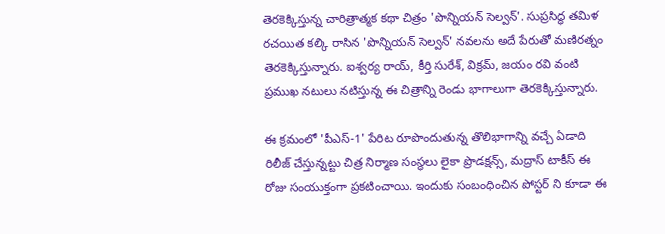తెరకెక్కిస్తున్న చారిత్రాత్మక కథా చిత్రం 'పొన్నియన్ సెల్వన్'. సుప్రసిద్ధ తమిళ రచయిత కల్కి రాసిన 'పొన్నియన్ సెల్వన్' నవలను అదే పేరుతో మణిరత్నం తెరకెక్కిస్తున్నారు. ఐశ్వర్య రాయ్, కీర్తి సురేశ్, విక్రమ్, జయం రవి వంటి ప్రముఖ నటులు నటిస్తున్న ఈ చిత్రాన్ని రెండు భాగాలుగా తెరకెక్కిస్తున్నారు.

ఈ క్రమంలో 'పీఎస్-1' పేరిట రూపొందుతున్న తొలిభాగాన్ని వచ్చే ఏడాది రిలీజ్ చేస్తున్నట్టు చిత్ర నిర్మాణ సంస్థలు లైకా ప్రొడక్షన్స్, మద్రాస్ టాకీస్ ఈ రోజు సంయుక్తంగా ప్రకటించాయి. ఇందుకు సంబంధించిన పోస్టర్ ని కూడా ఈ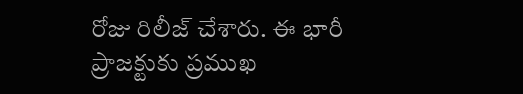రోజు రిలీజ్ చేశారు. ఈ భారీ ప్రాజక్టుకు ప్రముఖ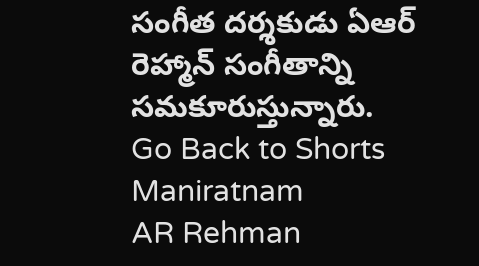సంగీత దర్శకుడు ఏఆర్ రెహ్మాన్ సంగీతాన్ని సమకూరుస్తున్నారు.
Go Back to Shorts
Maniratnam
AR Rehman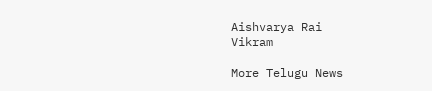Aishvarya Rai
Vikram

More Telugu News